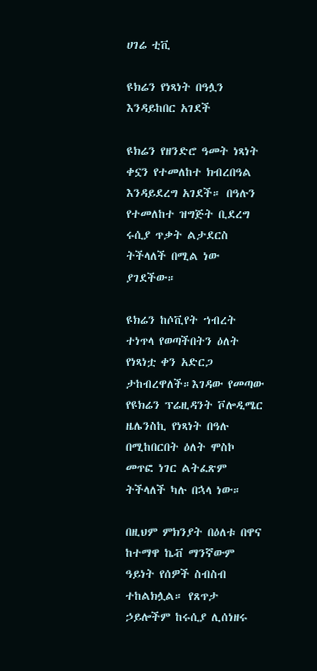ሀገሬ ቲቪ

ዩክሬን የነጻነት በዓሏን እንዳይከበር አገደች

ዩክሬን የዘንድሮ ዓመት ነጻነት ቀኗን የተመለከተ ክብረበዓል እንዳይደረግ አገደች። በዓሉን የተመለከተ ዝግጅት ቢደረግ ሩሲያ ጥቃት ልታደርስ ትችላለች በሚል ነው ያገደችው።

ዩክሬን ከሶቪየት ኀብረት ተነጥላ የወጣችበትን ዕለት የነጻነቷ ቀን አድርጋ ታከብረዋለች።እገዳው የመጣው የዩክሬን ፕሬዚዳንት ቮሎዲሜር ዜሌንስኪ የነጻነት በዓሉ በሚከበርበት ዕለት ሞስኮ መጥፎ ነገር ልትፈጽም ትችላለች ካሉ በኋላ ነው።

በዚህም ምክንያት በዕለቱ በዋና ከተማዋ ኬቭ ማንኛውም ዓይነት የሰዎች ስብስብ ተከልክሏል። የጸጥታ ኃይሎችም ከሩሲያ ሊሰነዘሩ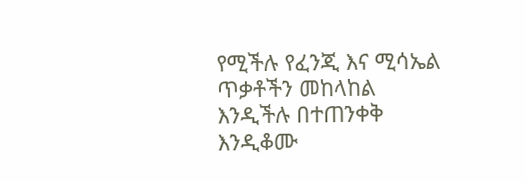የሚችሉ የፈንጂ እና ሚሳኤል ጥቃቶችን መከላከል እንዲችሉ በተጠንቀቅ እንዲቆሙ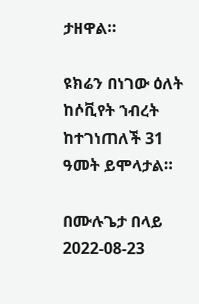ታዘዋል።

ዩክሬን በነገው ዕለት ከሶቪየት ኀብረት ከተገነጠለች 31 ዓመት ይሞላታል።

በሙሉጌታ በላይ
2022-08-23